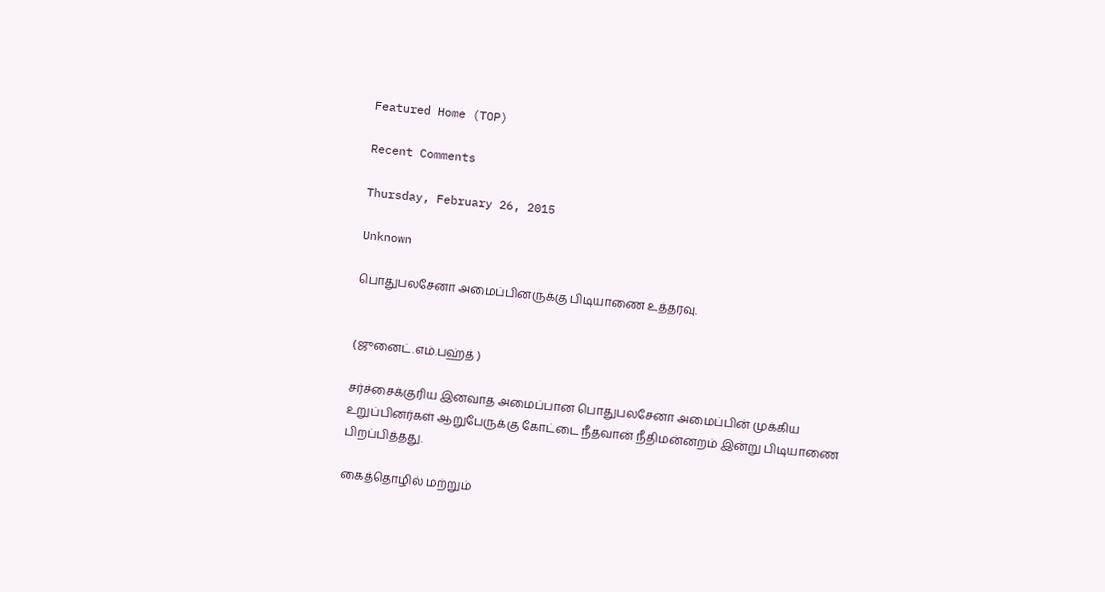Featured Home (TOP)

Recent Comments

Thursday, February 26, 2015

Unknown

பொதுபலசேனா அமைப்பினருக்கு பிடியாணை உத்தரவு.


(ஜுனைட்.எம்.பஹ்த் )

சர்ச்சைக்குரிய இனவாத அமைப்பான பொதுபலசேனா அமைப்பின் முக்கிய உறுப்பினர்கள் ஆறுபேருக்கு கோட்டை நீதவான் நீதிமன்னறம் இன்று பிடியாணை பிறப்பித்தது.

கைத்தொழில் மற்றும்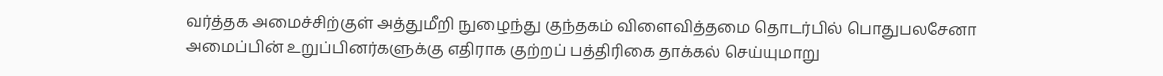வர்த்தக அமைச்சிற்குள் அத்துமீறி நுழைந்து குந்தகம் விளைவித்தமை தொடர்பில் பொதுபலசேனா அமைப்பின் உறுப்பினர்களுக்கு எதிராக குற்றப் பத்திரிகை தாக்கல் செய்யுமாறு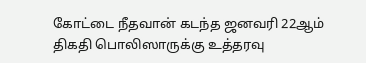கோட்டை நீதவான் கடந்த ஜனவரி 22ஆம் திகதி பொலிஸாருக்கு உத்தரவு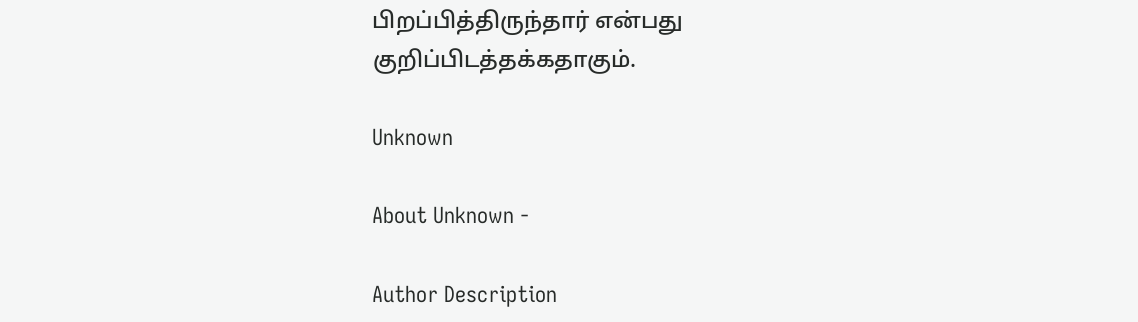பிறப்பித்திருந்தார் என்பது குறிப்பிடத்தக்கதாகும்.

Unknown

About Unknown -

Author Description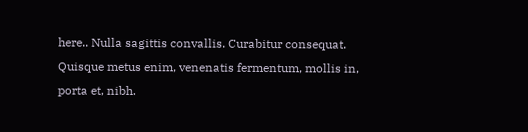here.. Nulla sagittis convallis. Curabitur consequat. Quisque metus enim, venenatis fermentum, mollis in, porta et, nibh.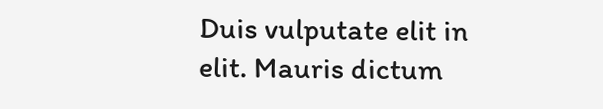Duis vulputate elit in elit. Mauris dictum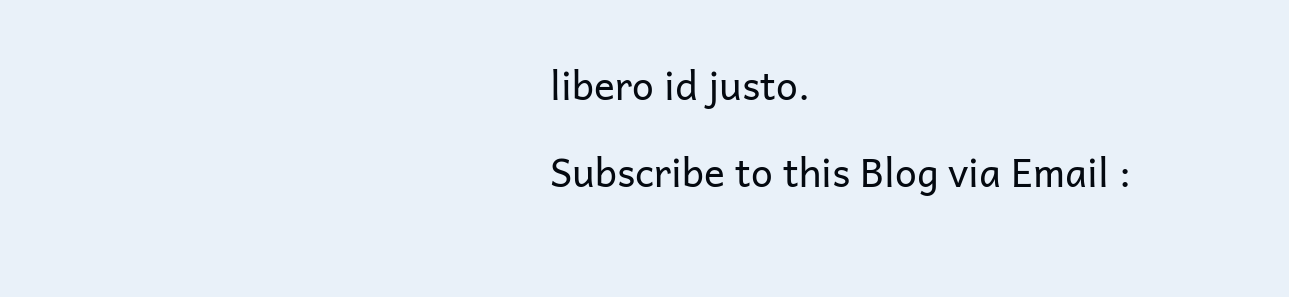libero id justo.

Subscribe to this Blog via Email :